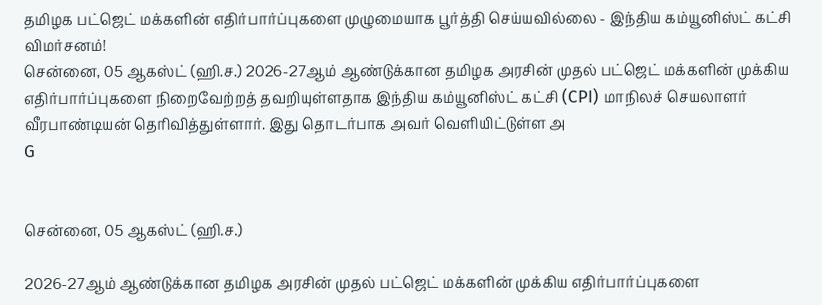தமிழக பட்ஜெட் மக்களின் எதிர்பார்ப்புகளை முழுமையாக பூர்த்தி செய்யவில்லை - இந்திய கம்யூனிஸ்ட் கட்சி விமர்சனம்!
சென்னை, 05 ஆகஸ்ட் (ஹி.ச.) 2026-27ஆம் ஆண்டுக்கான தமிழக அரசின் முதல் பட்ஜெட் மக்களின் முக்கிய எதிர்பார்ப்புகளை நிறைவேற்றத் தவறியுள்ளதாக இந்திய கம்யூனிஸ்ட் கட்சி (CPI) மாநிலச் செயலாளர் வீரபாண்டியன் தெரிவித்துள்ளார். இது தொடர்பாக அவர் வெளியிட்டுள்ள அ
G


சென்னை, 05 ஆகஸ்ட் (ஹி.ச.)

2026-27ஆம் ஆண்டுக்கான தமிழக அரசின் முதல் பட்ஜெட் மக்களின் முக்கிய எதிர்பார்ப்புகளை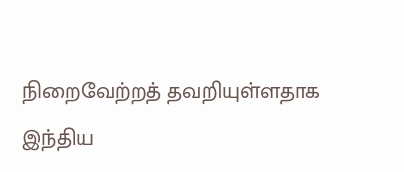நிறைவேற்றத் தவறியுள்ளதாக இந்திய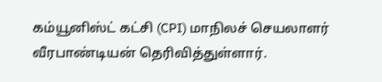கம்யூனிஸ்ட் கட்சி (CPI) மாநிலச் செயலாளர் வீரபாண்டியன் தெரிவித்துள்ளார்.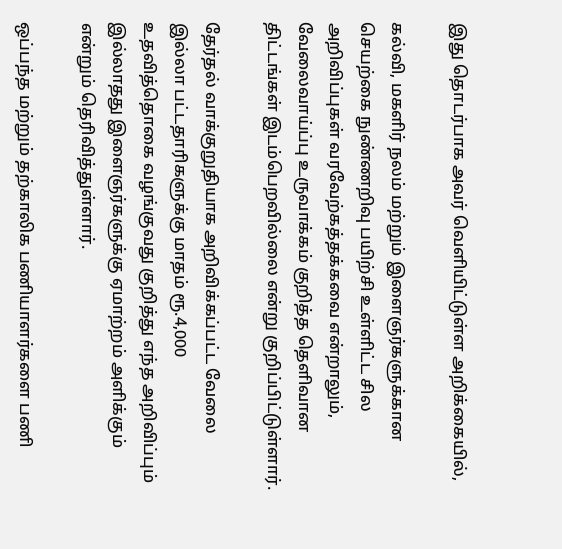இது தொடர்பாக அவர் வெளியிட்டுள்ள அறிக்கையில்,

கல்வி, மகளிர் நலம் மற்றும் இளைஞர்களுக்கான செயற்கை நுண்ணறிவு பயிற்சி உள்ளிட்ட சில அறிவிப்புகள் வரவேற்கத்தக்கவை என்றாலும், வேலைவாய்ப்பு உருவாக்கம் குறித்த தெளிவான திட்டங்கள் இடம்பெறவில்லை என்று குறிப்பிட்டுள்ளார்.

தேர்தல் வாக்குறுதியாக அறிவிக்கப்பட்ட வேலை இல்லா பட்டதாரிகளுக்கு மாதம் ரூ.4,000 உதவித்தொகை வழங்குவது குறித்து எந்த அறிவிப்பும் இல்லாதது இளைஞர்களுக்கு ஏமாற்றம் அளிக்கும் என்றும் தெரிவித்துள்ளார்.

ஒப்பந்த மற்றும் தற்காலிக பணியாளர்களை பணி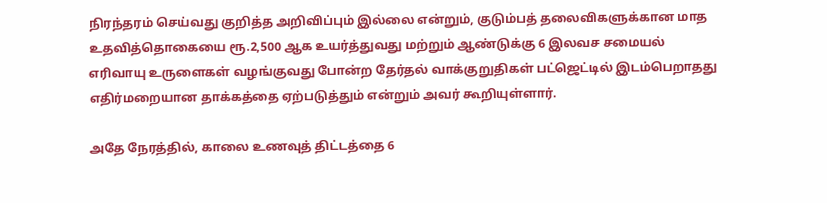நிரந்தரம் செய்வது குறித்த அறிவிப்பும் இல்லை என்றும், குடும்பத் தலைவிகளுக்கான மாத உதவித்தொகையை ரூ.2,500 ஆக உயர்த்துவது மற்றும் ஆண்டுக்கு 6 இலவச சமையல் எரிவாயு உருளைகள் வழங்குவது போன்ற தேர்தல் வாக்குறுதிகள் பட்ஜெட்டில் இடம்பெறாதது எதிர்மறையான தாக்கத்தை ஏற்படுத்தும் என்றும் அவர் கூறியுள்ளார்.

அதே நேரத்தில், காலை உணவுத் திட்டத்தை 6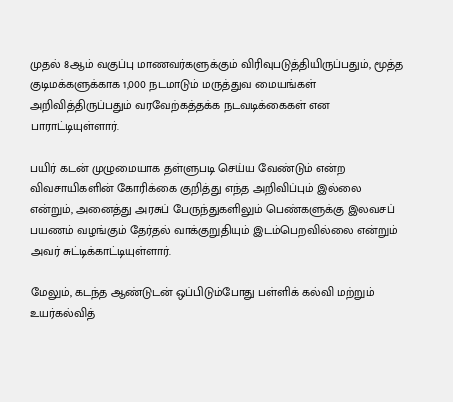முதல் 8ஆம் வகுப்பு மாணவர்களுக்கும் விரிவுபடுத்தியிருப்பதும், மூத்த குடிமக்களுக்காக 1,000 நடமாடும் மருத்துவ மையங்கள் அறிவித்திருப்பதும் வரவேற்கத்தக்க நடவடிக்கைகள் என பாராட்டியுள்ளார்.

பயிர் கடன் முழுமையாக தள்ளுபடி செய்ய வேண்டும் என்ற விவசாயிகளின் கோரிக்கை குறித்து எந்த அறிவிப்பும் இல்லை என்றும், அனைத்து அரசுப் பேருந்துகளிலும் பெண்களுக்கு இலவசப் பயணம் வழங்கும் தேர்தல் வாக்குறுதியும் இடம்பெறவில்லை என்றும் அவர் சுட்டிக்காட்டியுள்ளார்.

மேலும், கடந்த ஆண்டுடன் ஒப்பிடும்போது பள்ளிக் கல்வி மற்றும் உயர்கல்வித்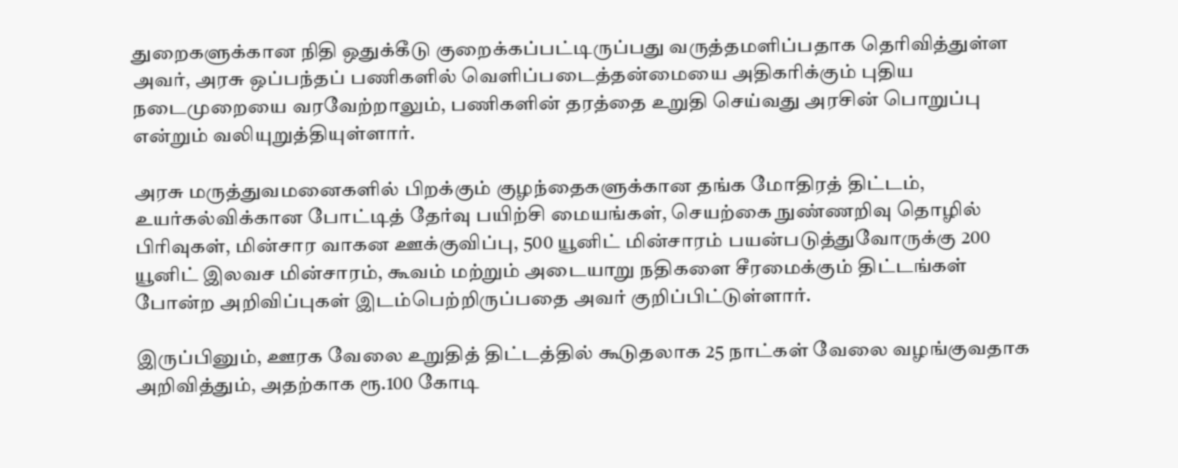துறைகளுக்கான நிதி ஒதுக்கீடு குறைக்கப்பட்டிருப்பது வருத்தமளிப்பதாக தெரிவித்துள்ள அவர், அரசு ஒப்பந்தப் பணிகளில் வெளிப்படைத்தன்மையை அதிகரிக்கும் புதிய நடைமுறையை வரவேற்றாலும், பணிகளின் தரத்தை உறுதி செய்வது அரசின் பொறுப்பு என்றும் வலியுறுத்தியுள்ளார்.

அரசு மருத்துவமனைகளில் பிறக்கும் குழந்தைகளுக்கான தங்க மோதிரத் திட்டம், உயர்கல்விக்கான போட்டித் தேர்வு பயிற்சி மையங்கள், செயற்கை நுண்ணறிவு தொழில் பிரிவுகள், மின்சார வாகன ஊக்குவிப்பு, 500 யூனிட் மின்சாரம் பயன்படுத்துவோருக்கு 200 யூனிட் இலவச மின்சாரம், கூவம் மற்றும் அடையாறு நதிகளை சீரமைக்கும் திட்டங்கள் போன்ற அறிவிப்புகள் இடம்பெற்றிருப்பதை அவர் குறிப்பிட்டுள்ளார்.

இருப்பினும், ஊரக வேலை உறுதித் திட்டத்தில் கூடுதலாக 25 நாட்கள் வேலை வழங்குவதாக அறிவித்தும், அதற்காக ரூ.100 கோடி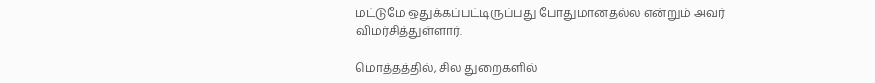மட்டுமே ஒதுக்கப்பட்டிருப்பது போதுமானதல்ல என்றும் அவர் விமர்சித்துள்ளார்.

மொத்தத்தில், சில துறைகளில்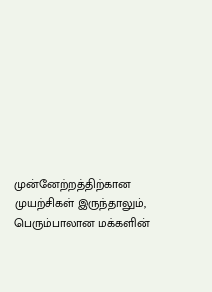முன்னேற்றத்திற்கான முயற்சிகள் இருந்தாலும், பெரும்பாலான மக்களின்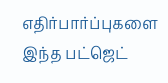எதிர்பார்ப்புகளை இந்த பட்ஜெட்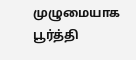முழுமையாக பூர்த்தி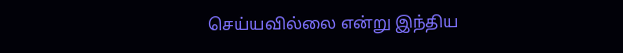செய்யவில்லை என்று இந்திய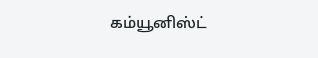கம்யூனிஸ்ட்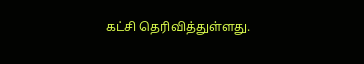கட்சி தெரிவித்துள்ளது.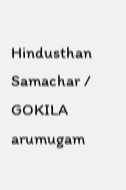Hindusthan Samachar / GOKILA arumugam